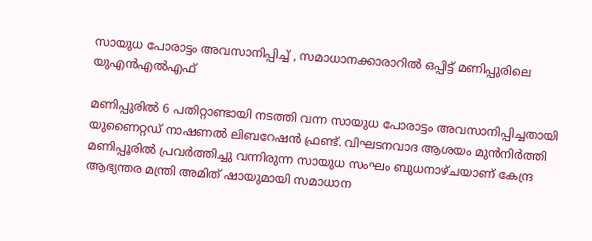സായുധ പോരാട്ടം അവസാനിപ്പിച്ച് , സമാധാനക്കാരാറിൽ ഒപ്പിട്ട് മണിപ്പുരിലെ യുഎൻഎൽഎഫ്

മണിപ്പുരിൽ 6 പതിറ്റാണ്ടായി നടത്തി വന്ന സായുധ പോരാട്ടം അവസാനിപ്പിച്ചതായി യുണൈറ്റഡ് നാഷണൽ ലിബറേഷൻ ഫ്രണ്ട്. വിഘടനവാദ ആശയം മുന്‍നിര്‍ത്തി മണിപ്പൂരിൽ പ്രവർത്തിച്ചു വന്നിരുന്ന സായുധ സംഘം ബുധനാഴ്ചയാണ് കേന്ദ്ര ആഭ്യന്തര മന്ത്രി അമിത് ഷായുമായി സമാധാന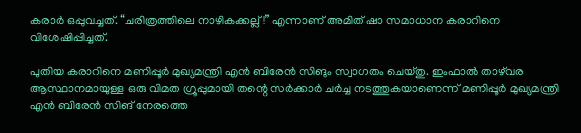കരാർ ഒപ്പുവച്ചത്. “ചരിത്രത്തിലെ നാഴികക്കല്ല്!” എന്നാണ് അമിത് ഷാ സമാധാന കരാറിനെ വിശേഷിപ്പിച്ചത്.

പുതിയ കരാറിനെ മണിപ്പൂർ മുഖ്യമന്ത്രി എൻ ബിരേൻ സിങും സ്വാഗതം ചെയ്തു. ഇംഫാൽ താഴ്‌വര ആസ്ഥാനമായുള്ള ഒരു വിമത ഗ്രൂപ്പുമായി തന്റെ സർക്കാർ ചർച്ച നടത്തുകയാണെന്ന് മണിപ്പൂർ മുഖ്യമന്ത്രി എൻ ബിരേൻ സിങ് നേരത്തെ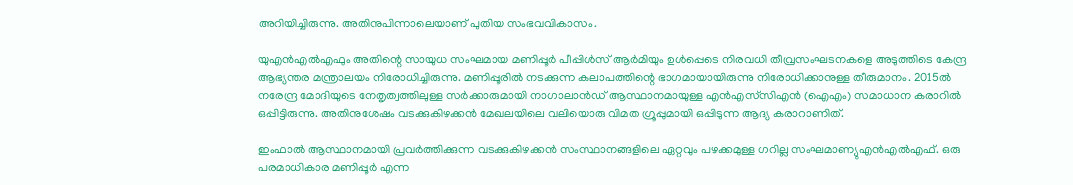അറിയിച്ചിരുന്നു. അതിനുപിന്നാലെയാണ് പുതിയ സംഭവവികാസം.

യുഎൻഎൽഎഫും അതിന്റെ സായുധ സംഘമായ മണിപ്പൂർ പീപ്പിൾസ് ആർമിയും ഉൾപ്പെടെ നിരവധി തീവ്രസംഘടനകളെ അടുത്തിടെ കേന്ദ്ര ആഭ്യന്തര മന്ത്രാലയം നിരോധിച്ചിരുന്നു. മണിപ്പൂരിൽ നടക്കുന്ന കലാപത്തിന്റെ ഭാഗമായായിരുന്നു നിരോധിക്കാനുള്ള തീരുമാനം. 2015ൽ നരേന്ദ്ര മോദിയുടെ നേതൃത്വത്തിലുള്ള സർക്കാരുമായി നാഗാലാൻഡ് ആസ്ഥാനമായുള്ള എൻഎസ്‌സിഎൻ (ഐഎം) സമാധാന കരാറിൽ ഒപ്പിട്ടിരുന്നു. അതിനുശേഷം വടക്കുകിഴക്കൻ മേഖലയിലെ വലിയൊരു വിമത ഗ്രൂപ്പുമായി ഒപ്പിടുന്ന ആദ്യ കരാറാണിത്.

ഇംഫാൽ ആസ്ഥാനമായി പ്രവർത്തിക്കുന്ന വടക്കുകിഴക്കൻ സംസ്ഥാനങ്ങളിലെ ഏറ്റവും പഴക്കമുള്ള ഗറില്ല സംഘമാണ്യുഎൻഎൽഎഫ്. ഒരു പരമാധികാര മണിപ്പൂർ എന്ന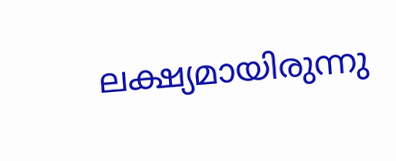ലക്ഷ്യമായിരുന്നു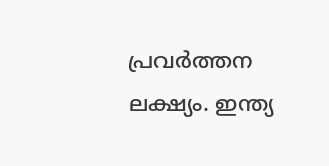പ്രവർത്തന ലക്ഷ്യം. ഇന്ത്യ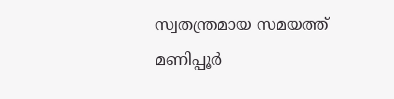സ്വതന്ത്രമായ സമയത്ത് മണിപ്പൂർ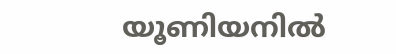യൂണിയനിൽ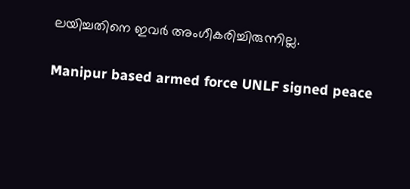ലയിച്ചതിനെ ഇവർ അംഗീകരിച്ചിരുന്നില്ല.

Manipur based armed force UNLF signed peace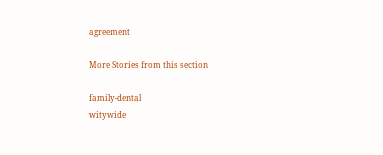agreement

More Stories from this section

family-dental
witywide